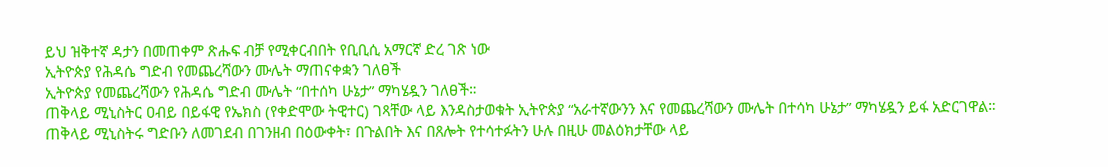ይህ ዝቅተኛ ዳታን በመጠቀም ጽሑፍ ብቻ የሚቀርብበት የቢቢሲ አማርኛ ድረ ገጽ ነው
ኢትዮጵያ የሕዳሴ ግድብ የመጨረሻውን ሙሌት ማጠናቀቋን ገለፀች
ኢትዮጵያ የመጨረሻውን የሕዳሴ ግድብ ሙሌት “በተሰካ ሁኔታ” ማካሄዷን ገለፀች።
ጠቅላይ ሚኒስትር ዐብይ በይፋዊ የኤክስ (የቀድሞው ትዊተር) ገጻቸው ላይ እንዳስታወቁት ኢትዮጵያ “አራተኛውንን እና የመጨረሻውን ሙሌት በተሳካ ሁኔታ” ማካሄዷን ይፋ አድርገዋል።
ጠቅላይ ሚኒስትሩ ግድቡን ለመገደብ በገንዘብ በዕውቀት፣ በጉልበት እና በጸሎት የተሳተፉትን ሁሉ በዚሁ መልዕክታቸው ላይ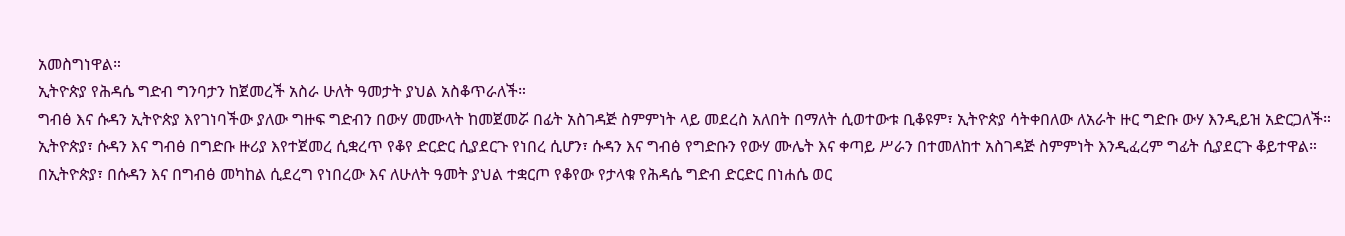አመስግነዋል።
ኢትዮጵያ የሕዳሴ ግድብ ግንባታን ከጀመረች አስራ ሁለት ዓመታት ያህል አስቆጥራለች።
ግብፅ እና ሱዳን ኢትዮጵያ እየገነባችው ያለው ግዙፍ ግድብን በውሃ መሙላት ከመጀመሯ በፊት አስገዳጅ ስምምነት ላይ መደረስ አለበት በማለት ሲወተውቱ ቢቆዩም፣ ኢትዮጵያ ሳትቀበለው ለአራት ዙር ግድቡ ውሃ እንዲይዝ አድርጋለች።
ኢትዮጵያ፣ ሱዳን እና ግብፅ በግድቡ ዙሪያ እየተጀመረ ሲቋረጥ የቆየ ድርድር ሲያደርጉ የነበረ ሲሆን፣ ሱዳን እና ግብፅ የግድቡን የውሃ ሙሌት እና ቀጣይ ሥራን በተመለከተ አስገዳጅ ስምምነት እንዲፈረም ግፊት ሲያደርጉ ቆይተዋል።
በኢትዮጵያ፣ በሱዳን እና በግብፅ መካከል ሲደረግ የነበረው እና ለሁለት ዓመት ያህል ተቋርጦ የቆየው የታላቁ የሕዳሴ ግድብ ድርድር በነሐሴ ወር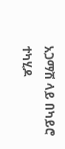አጋማሽ ላይ በካይሮ ተካሂዶ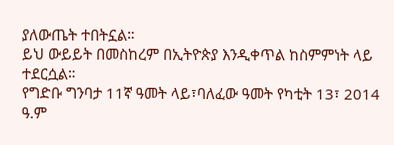ያለውጤት ተበትኗል።
ይህ ውይይት በመስከረም በኢትዮጵያ እንዲቀጥል ከስምምነት ላይ ተደርሷል።
የግድቡ ግንባታ 11ኛ ዓመት ላይ፣ባለፈው ዓመት የካቲት 13፣ 2014 ዓ.ም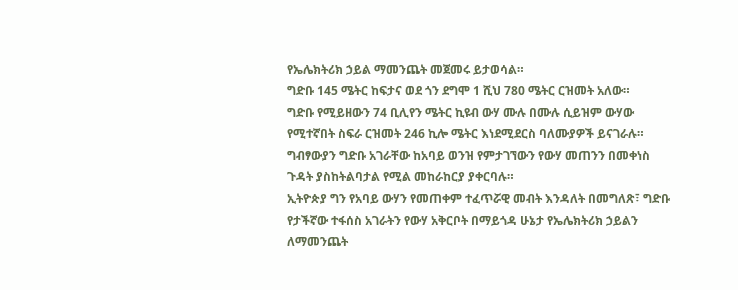የኤሌክትሪክ ኃይል ማመንጨት መጀመሩ ይታወሳል።
ግድቡ 145 ሜትር ከፍታና ወደ ጎን ደግሞ 1 ሺህ 780 ሜትር ርዝመት አለው።
ግድቡ የሚይዘውን 74 ቢሊየን ሜትር ኪዩብ ውሃ ሙሉ በሙሉ ሲይዝም ውሃው የሚተኛበት ስፍራ ርዝመት 246 ኪሎ ሜትር እነደሚደርስ ባለሙያዎች ይናገራሉ።
ግብፃውያን ግድቡ አገራቸው ከአባይ ወንዝ የምታገኘውን የውሃ መጠንን በመቀነስ ጉዳት ያስከትልባታል የሚል መከራከርያ ያቀርባሉ።
ኢትዮጵያ ግን የአባይ ውሃን የመጠቀም ተፈጥሯዊ መብት እንዳለት በመግለጽ፣ ግድቡ የታችኛው ተፋሰስ አገራትን የውሃ አቅርቦት በማይጎዳ ሁኔታ የኤሌክትሪክ ኃይልን ለማመንጨት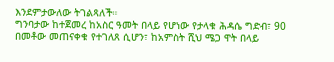እንደምታውለው ትገልጻለች።
ግንባታው ከተጀመረ ከአስር ዓመት በላይ የሆነው የታላቁ ሕዳሴ ግድብ፣ 90 በመቶው መጠናቀቁ የተገለጸ ሲሆን፣ ከአምስት ሺህ ሜጋ ዋት በላይ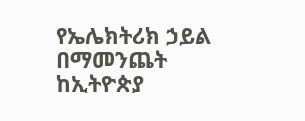የኤሌክትሪክ ኃይል በማመንጨት ከኢትዮጵያ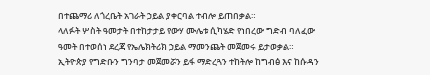በተጨማሪ ለጎረቤት አገራት ኃይል ያቀርባል ተብሎ ይጠበቃል።
ላለፉት ሦስት ዓመታት በተከታታይ የውሃ ሙሌቱ ሲካሄድ የነበረው ግድብ ባለፈው ዓመት በተወሰነ ደረጃ የኤሌክትሪክ ኃይል ማመንጨት መጀመሩ ይታወቃል።
ኢትዮጵያ የግድቡን ግንባታ መጀመሯን ይፋ ማድረጓን ተከትሎ ከግብፅ እና ከሱዳን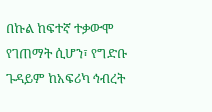በኩል ከፍተኛ ተቃውሞ የገጠማት ሲሆን፣ የግድቡ ጉዳይም ከአፍሪካ ኅብረት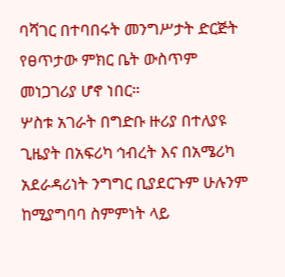ባሻገር በተባበሩት መንግሥታት ድርጅት የፀጥታው ምክር ቤት ውስጥም መነጋገሪያ ሆኖ ነበር።
ሦስቱ አገራት በግድቡ ዙሪያ በተለያዩ ጊዜያት በአፍሪካ ኅብረት እና በአሜሪካ አደራዳሪነት ንግግር ቢያደርጉም ሁሉንም ከሚያግባባ ስምምነት ላይ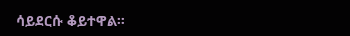ሳይደርሱ ቆይተዋል።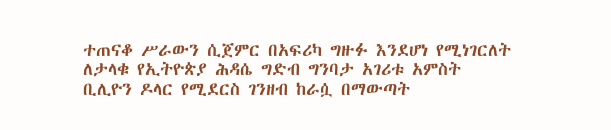ተጠናቆ ሥራውን ሲጀምር በአፍሪካ ግዙፉ እንደሆነ የሚነገርለት ለታላቁ የኢትዮጵያ ሕዳሴ ግድብ ግንባታ አገሪቱ አምስት ቢሊዮን ዶላር የሚደርስ ገንዘብ ከራሷ በማውጣት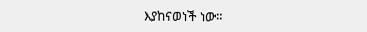እያከናወነች ነው።